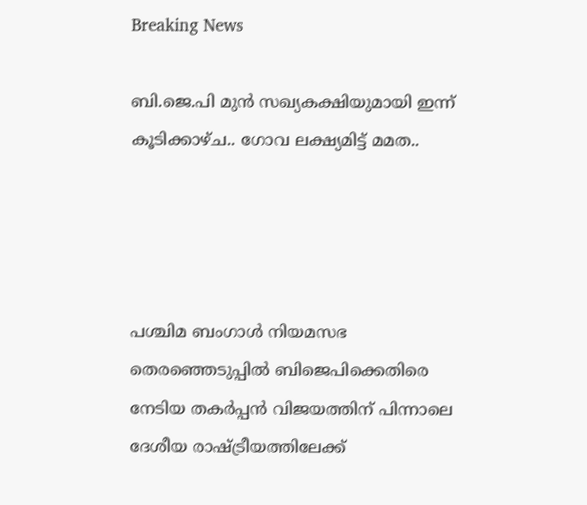Breaking News

ബി.ജെ.പി മുന്‍ സഖ്യകക്ഷിയുമായി ഇന്ന് കൂടിക്കാഴ്ച.. ഗോവ ലക്ഷ്യമിട്ട് മമത..




പശ്ചിമ ബംഗാള്‍ നിയമസഭ തെരഞ്ഞെടുപ്പില്‍ ബിജെപിക്കെതിരെ നേടിയ തകര്‍പ്പന്‍ വിജയത്തിന് പിന്നാലെ ദേശീയ രാഷ്ട്രീയത്തിലേക്ക്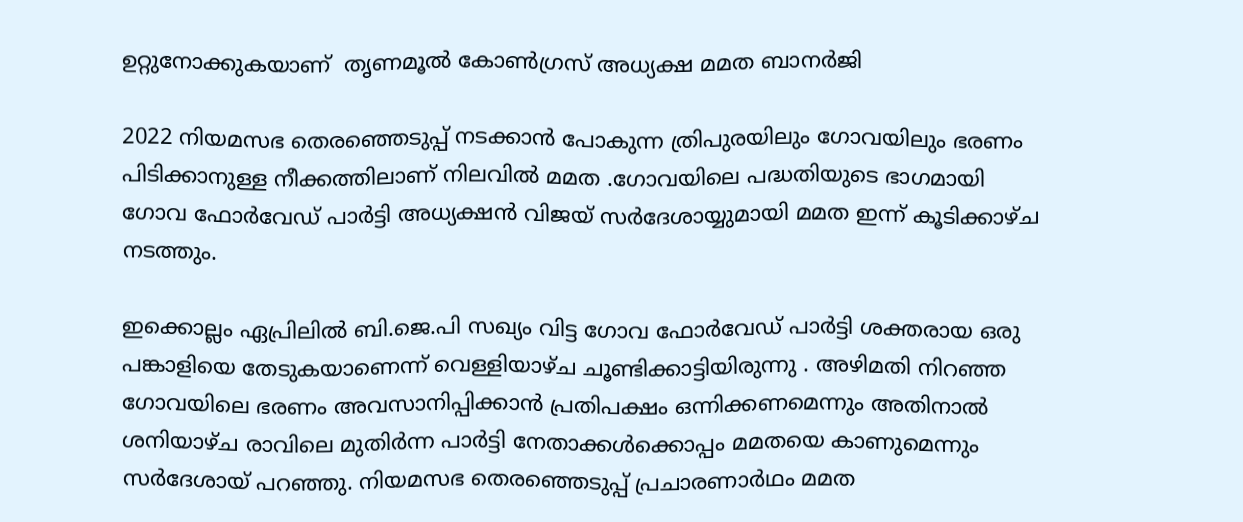ഉറ്റുനോക്കുകയാണ്  തൃണമൂല്‍ കോണ്‍ഗ്രസ് അധ്യക്ഷ മമത ബാനര്‍ജി

2022 നിയമസഭ തെരഞ്ഞെടുപ്പ് നടക്കാന്‍ പോകുന്ന ത്രിപുരയിലും ഗോവയിലും ഭരണം പിടിക്കാനുള്ള നീക്കത്തിലാണ് നിലവില്‍ മമത .ഗോവയിലെ പദ്ധതിയുടെ ഭാഗമായി ഗോവ ഫോര്‍വേഡ് പാര്‍ട്ടി അധ്യക്ഷന്‍ വിജയ് സര്‍ദേശായ്യുമായി മമത ഇന്ന് കൂടിക്കാഴ്ച നടത്തും.

ഇക്കൊല്ലം ഏപ്രിലില്‍ ബി.ജെ.പി സഖ്യം വിട്ട ഗോവ ഫോര്‍വേഡ് പാര്‍ട്ടി ശക്തരായ ഒരു പങ്കാളിയെ തേടുകയാണെന്ന് വെള്ളിയാഴ്ച ചൂണ്ടിക്കാട്ടിയിരുന്നു . അഴിമതി നിറഞ്ഞ ഗോവയിലെ ഭരണം അവസാനിപ്പിക്കാന്‍ പ്രതിപക്ഷം ഒന്നിക്കണമെന്നും അതിനാല്‍ ശനിയാഴ്ച രാവിലെ മുതിര്‍ന്ന പാര്‍ട്ടി നേതാക്കള്‍ക്കൊപ്പം മമതയെ കാണുമെന്നും സര്‍ദേശായ് പറഞ്ഞു. നിയമസഭ തെരഞ്ഞെടുപ്പ് പ്രചാരണാര്‍ഥം മമത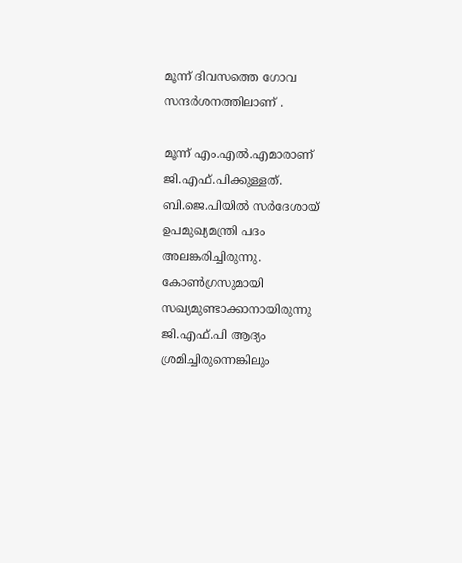മൂന്ന് ദിവസത്തെ ഗോവ സന്ദര്‍ശനത്തിലാണ് .

മൂന്ന് എം.എല്‍.എമാരാണ് ജി.എഫ്.പിക്കുള്ളത്. ബി.ജെ.പിയില്‍ സര്‍ദേശായ് ഉപമുഖ്യമന്ത്രി പദം അലങ്കരിച്ചിരുന്നു. കോണ്‍ഗ്രസുമായി സഖ്യമുണ്ടാക്കാനായിരുന്നു ജി.എഫ്.പി ആദ്യം ശ്രമിച്ചിരുന്നെങ്കിലും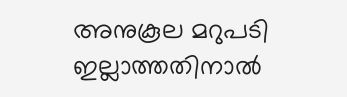അനുകൂല മറുപടി ഇല്ലാത്തതിനാല്‍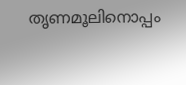തൃണമൂലിനൊപ്പം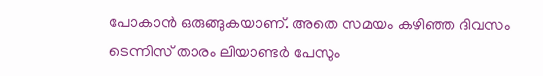പോകാന്‍ ഒരുങ്ങുകയാണ്. അതെ സമയം കഴിഞ്ഞ ദിവസം ടെന്നിസ് താരം ലിയാണ്ടര്‍ പേസും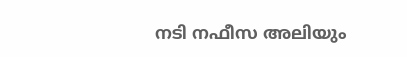നടി നഫീസ അലിയും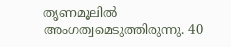തൃണമൂലില്‍ അംഗത്വമെടുത്തിരുന്നു. 40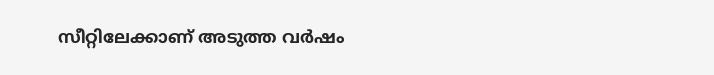സീറ്റിലേക്കാണ് അടുത്ത വര്‍ഷം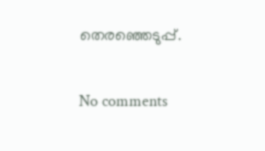തെരഞ്ഞെടുപ്പ്.

No comments